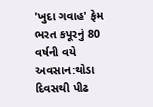'ખુદા ગવાહ' ફેમ ભરત કપૂરનું 80 વર્ષની વયે અવસાન:થોડા દિવસથી પીઢ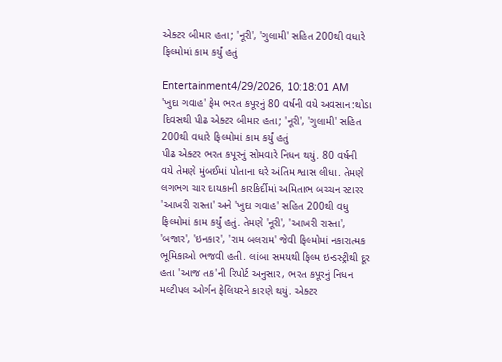એક્ટર બીમાર હતા; 'નૂરી', 'ગુલામી' સહિત 200થી વધારે ફિલ્મોમાં કામ કર્યું હતું

Entertainment4/29/2026, 10:18:01 AM
'ખુદા ગવાહ' ફેમ ભરત કપૂરનું 80 વર્ષની વયે અવસાન:થોડા દિવસથી પીઢ એક્ટર બીમાર હતા; 'નૂરી', 'ગુલામી' સહિત 200થી વધારે ફિલ્મોમાં કામ કર્યું હતું
પીઢ એક્ટર ભરત કપૂરનું સોમવારે નિધન થયું. 80 વર્ષની વયે તેમણે મુંબઈમાં પોતાના ઘરે અંતિમ શ્વાસ લીધા. તેમણે લગભગ ચાર દાયકાની કારકિર્દીમાં અમિતાભ બચ્ચન સ્ટારર 'આખરી રાસ્તા' અને 'ખુદા ગવાહ' સહિત 200થી વધુ ફિલ્મોમાં કામ કર્યું હતું. તેમણે 'નૂરી', 'આખરી રાસ્તા', 'બજાર', 'ઇનકાર', 'રામ બલરામ' જેવી ફિલ્મોમાં નકારાત્મક ભૂમિકાઓ ભજવી હતી. લાંબા સમયથી ફિલ્મ ઇન્ડસ્ટ્રીથી દૂર હતા 'આજ તક'ની રિપોર્ટ અનુસાર, ભરત કપૂરનું નિધન મલ્ટીપલ ઓર્ગન ફેલિયરને કારણે થયું. એક્ટર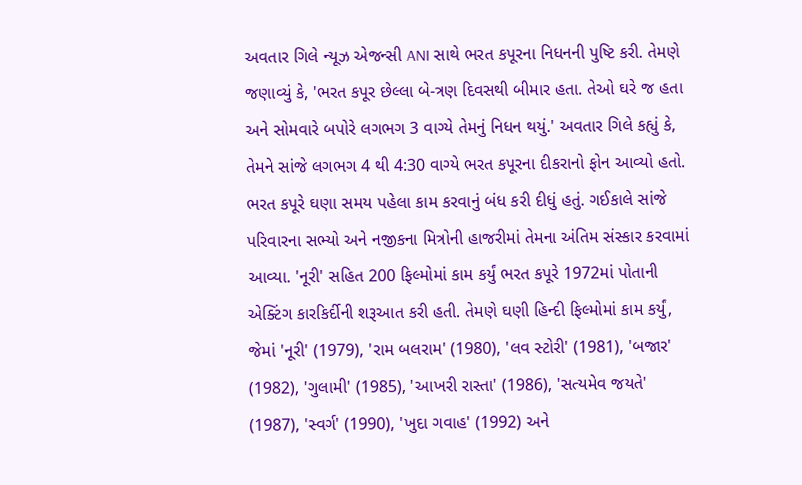અવતાર ગિલે ન્યૂઝ એજન્સી ANI સાથે ભરત કપૂરના નિધનની પુષ્ટિ કરી. તેમણે જણાવ્યું કે, 'ભરત કપૂર છેલ્લા બે-ત્રણ દિવસથી બીમાર હતા. તેઓ ઘરે જ હતા અને સોમવારે બપોરે લગભગ 3 વાગ્યે તેમનું નિધન થયું.' અવતાર ગિલે કહ્યું કે, તેમને સાંજે લગભગ 4 થી 4:30 વાગ્યે ભરત કપૂરના દીકરાનો ફોન આવ્યો હતો. ભરત કપૂરે ઘણા સમય પહેલા કામ કરવાનું બંધ કરી દીધું હતું. ગઈકાલે સાંજે પરિવારના સભ્યો અને નજીકના મિત્રોની હાજરીમાં તેમના અંતિમ સંસ્કાર કરવામાં આવ્યા. 'નૂરી' સહિત 200 ફિલ્મોમાં કામ કર્યું ભરત કપૂરે 1972માં પોતાની એક્ટિંગ કારકિર્દીની શરૂઆત કરી હતી. તેમણે ઘણી હિન્દી ફિલ્મોમાં કામ કર્યું, જેમાં 'નૂરી' (1979), 'રામ બલરામ' (1980), 'લવ સ્ટોરી' (1981), 'બજાર' (1982), 'ગુલામી' (1985), 'આખરી રાસ્તા' (1986), 'સત્યમેવ જયતે' (1987), 'સ્વર્ગ' (1990), 'ખુદા ગવાહ' (1992) અને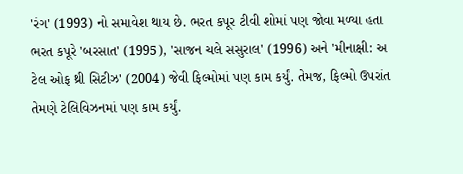'રંગ' (1993) નો સમાવેશ થાય છે. ભરત કપૂર ટીવી શોમાં પણ જોવા મળ્યા હતા ભરત કપૂરે 'બરસાત' (1995), 'સાજન ચલે સસુરાલ' (1996) અને 'મીનાક્ષી: અ ટેલ ઓફ થ્રી સિટીઝ' (2004) જેવી ફિલ્મોમાં પણ કામ કર્યું. તેમજ, ફિલ્મો ઉપરાંત તેમણે ટેલિવિઝનમાં પણ કામ કર્યું.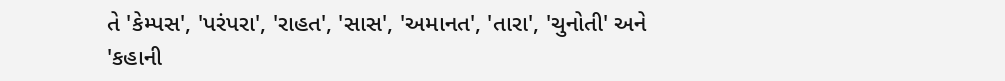તે 'કેમ્પસ', 'પરંપરા', 'રાહત', 'સાસ', 'અમાનત', 'તારા', 'ચુનોતી' અને 'કહાની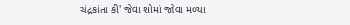ચંદ્રકાંતા કી' જેવા શોમાં જોવા મળ્યા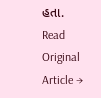હતા.
Read Original Article →